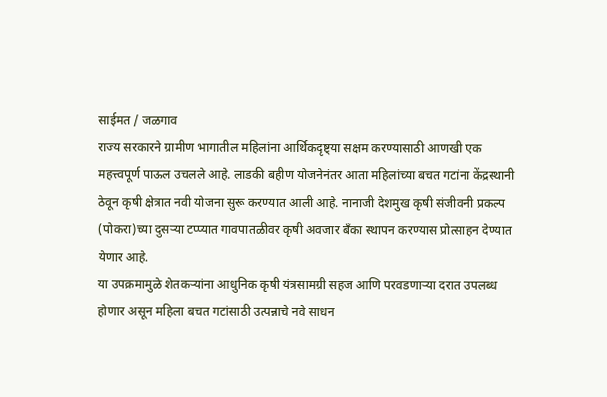साईमत / जळगाव
राज्य सरकारने ग्रामीण भागातील महिलांना आर्थिकदृष्ट्या सक्षम करण्यासाठी आणखी एक महत्त्वपूर्ण पाऊल उचलले आहे. लाडकी बहीण योजनेनंतर आता महिलांच्या बचत गटांना केंद्रस्थानी ठेवून कृषी क्षेत्रात नवी योजना सुरू करण्यात आली आहे. नानाजी देशमुख कृषी संजीवनी प्रकल्प (पोकरा)च्या दुसऱ्या टप्प्यात गावपातळीवर कृषी अवजार बँका स्थापन करण्यास प्रोत्साहन देण्यात येणार आहे.
या उपक्रमामुळे शेतकऱ्यांना आधुनिक कृषी यंत्रसामग्री सहज आणि परवडणाऱ्या दरात उपलब्ध होणार असून महिला बचत गटांसाठी उत्पन्नाचे नवे साधन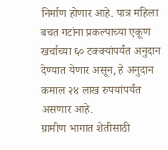निर्माण होणार आहे. पात्र महिला बचत गटांना प्रकल्पाच्या एकूण खर्चाच्या ६० टक्क्यांपर्यंत अनुदान देण्यात येणार असून, हे अनुदान कमाल २४ लाख रुपयांपर्यंत असणार आहे.
ग्रामीण भागात शेतीसाठी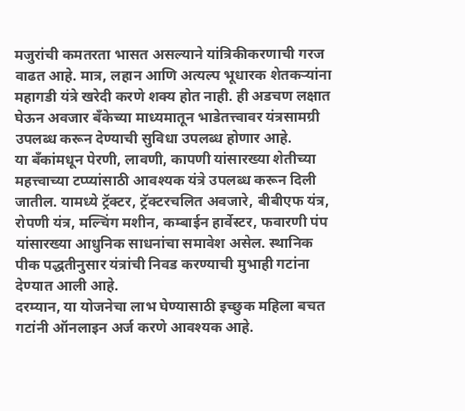मजुरांची कमतरता भासत असल्याने यांत्रिकीकरणाची गरज वाढत आहे. मात्र, लहान आणि अत्यल्प भूधारक शेतकऱ्यांना महागडी यंत्रे खरेदी करणे शक्य होत नाही. ही अडचण लक्षात घेऊन अवजार बँकेच्या माध्यमातून भाडेतत्त्वावर यंत्रसामग्री उपलब्ध करून देण्याची सुविधा उपलब्ध होणार आहे.
या बँकांमधून पेरणी, लावणी, कापणी यांसारख्या शेतीच्या महत्त्वाच्या टप्प्यांसाठी आवश्यक यंत्रे उपलब्ध करून दिली जातील. यामध्ये ट्रॅक्टर, ट्रॅक्टरचलित अवजारे, बीबीएफ यंत्र, रोपणी यंत्र, मल्चिंग मशीन, कम्बाईन हार्वेस्टर, फवारणी पंप यांसारख्या आधुनिक साधनांचा समावेश असेल. स्थानिक पीक पद्धतीनुसार यंत्रांची निवड करण्याची मुभाही गटांना देण्यात आली आहे.
दरम्यान, या योजनेचा लाभ घेण्यासाठी इच्छुक महिला बचत गटांनी ऑनलाइन अर्ज करणे आवश्यक आहे.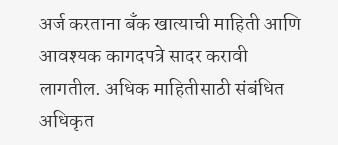अर्ज करताना बँक खात्याची माहिती आणि आवश्यक कागदपत्रे सादर करावी लागतील. अधिक माहितीसाठी संबंधित अधिकृत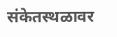संकेतस्थळावर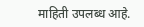माहिती उपलब्ध आहे.